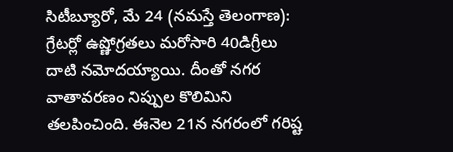సిటీబ్యూరో, మే 24 (నమస్తే తెలంగాణ): గ్రేటర్లో ఉష్ణోగ్రతలు మరోసారి 40డిగ్రీలు దాటి నమోదయ్యాయి. దీంతో నగర వాతావరణం నిప్పుల కొలిమిని తలపించింది. ఈనెల 21న నగరంలో గరిష్ట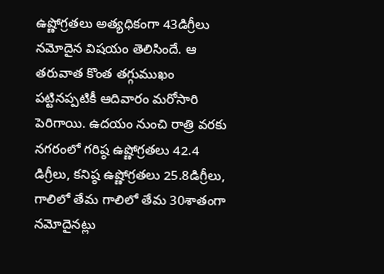ఉష్ణోగ్రతలు అత్యధికంగా 43డిగ్రీలు నమోదైన విషయం తెలిసిందే. ఆ తరువాత కొంత తగ్గుముఖం పట్టినప్పటికీ ఆదివారం మరోసారి పెరిగాయి. ఉదయం నుంచి రాత్రి వరకు నగరంలో గరిష్ఠ ఉష్ణోగ్రతలు 42.4 డిగ్రీలు, కనిష్ఠ ఉష్ణోగ్రతలు 25.8డిగ్రీలు, గాలిలో తేమ గాలిలో తేమ 30శాతంగా నమోదైనట్లు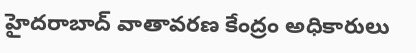హైదరాబాద్ వాతావరణ కేంద్రం అధికారులు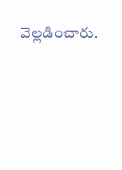వెల్లడించారు.